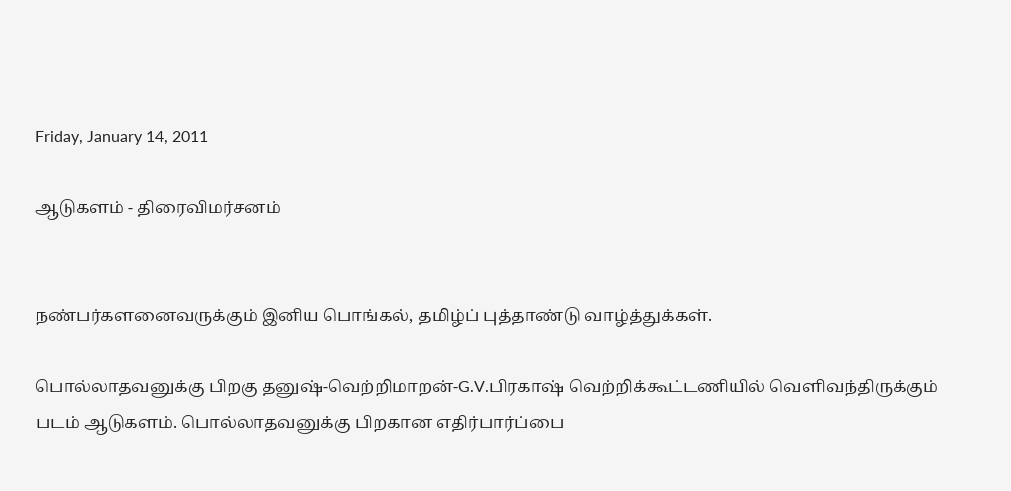Friday, January 14, 2011

ஆடுகளம் - திரைவிமர்சனம்


நண்பர்களனைவருக்கும் இனிய பொங்கல், தமிழ்ப் புத்தாண்டு வாழ்த்துக்கள்.

பொல்லாதவனுக்கு பிறகு தனுஷ்-வெற்றிமாறன்-G.V.பிரகாஷ் வெற்றிக்கூட்டணியில் வெளிவந்திருக்கும் படம் ஆடுகளம். பொல்லாதவனுக்கு பிறகான எதிர்பார்ப்பை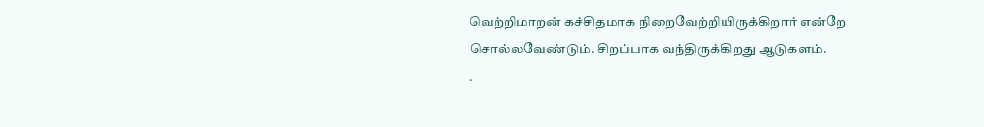வெற்றிமாறன் கச்சிதமாக நிறைவேற்றியிருக்கிறார் என்றே சொல்லவேண்டும். சிறப்பாக வந்திருக்கிறது ஆடுகளம்.
.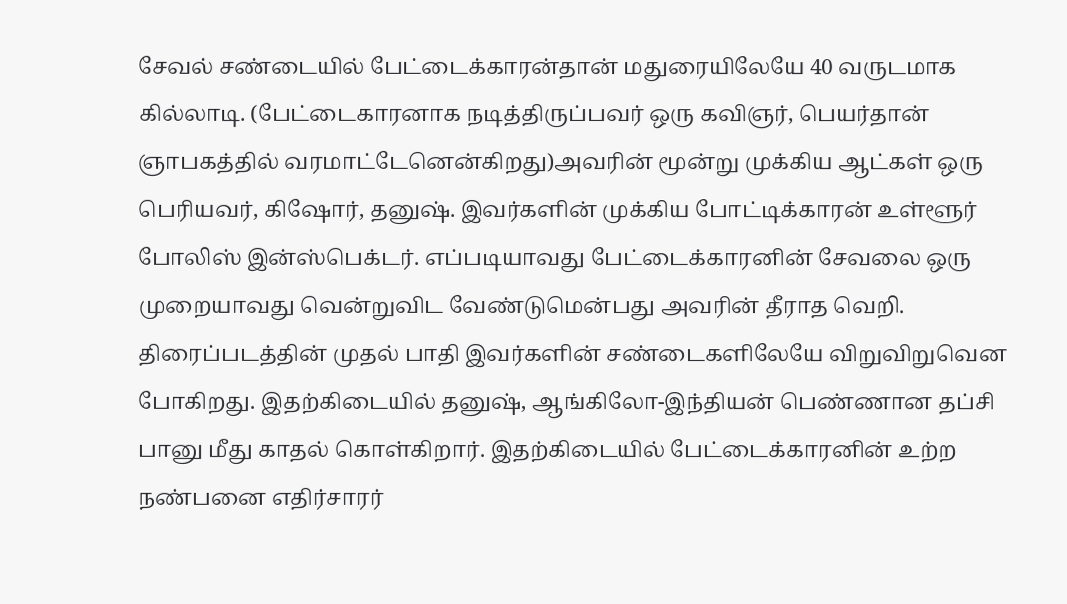சேவல் சண்டையில் பேட்டைக்காரன்தான் மதுரையிலேயே 40 வருடமாக கில்லாடி. (பேட்டைகாரனாக நடித்திருப்பவர் ஒரு கவிஞர், பெயர்தான் ஞாபகத்தில் வரமாட்டேனென்கிறது)அவரின் மூன்று முக்கிய ஆட்கள் ஒரு பெரியவர், கிஷோர், தனுஷ். இவர்களின் முக்கிய போட்டிக்காரன் உள்ளூர் போலிஸ் இன்ஸ்பெக்டர். எப்படியாவது பேட்டைக்காரனின் சேவலை ஒரு முறையாவது வென்றுவிட வேண்டுமென்பது அவரின் தீராத வெறி. திரைப்படத்தின் முதல் பாதி இவர்களின் சண்டைகளிலேயே விறுவிறுவென போகிறது. இதற்கிடையில் தனுஷ், ஆங்கிலோ-இந்தியன் பெண்ணான தப்சி பானு மீது காதல் கொள்கிறார். இதற்கிடையில் பேட்டைக்காரனின் உற்ற நண்பனை எதிர்சாரர்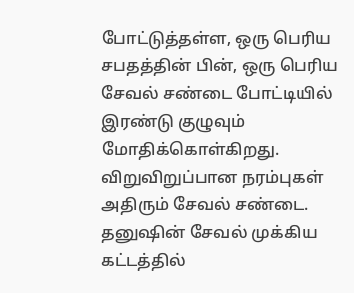போட்டுத்தள்ள, ஒரு பெரிய சபதத்தின் பின், ஒரு பெரிய சேவல் சண்டை போட்டியில் இரண்டு குழுவும் மோதிக்கொள்கிறது. விறுவிறுப்பான நரம்புகள் அதிரும் சேவல் சண்டை. தனுஷின் சேவல் முக்கிய கட்டத்தில்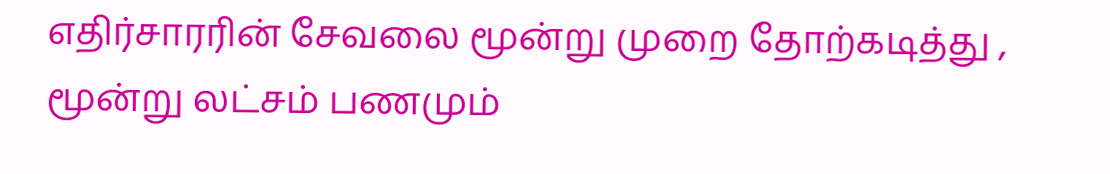எதிர்சாரரின் சேவலை மூன்று முறை தோற்கடித்து , மூன்று லட்சம் பணமும்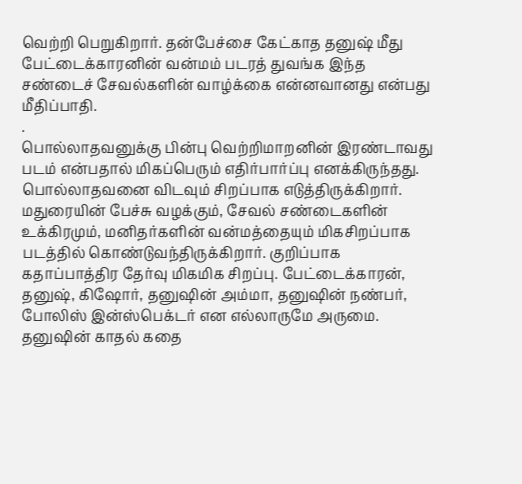வெற்றி பெறுகிறார். தன்பேச்சை கேட்காத தனுஷ் மீது பேட்டைக்காரனின் வன்மம் படரத் துவங்க இந்த சண்டைச் சேவல்களின் வாழ்க்கை என்னவானது என்பது மீதிப்பாதி.
.
பொல்லாதவனுக்கு பின்பு வெற்றிமாறனின் இரண்டாவது படம் என்பதால் மிகப்பெரும் எதிர்பார்ப்பு எனக்கிருந்தது. பொல்லாதவனை விடவும் சிறப்பாக எடுத்திருக்கிறார். மதுரையின் பேச்சு வழக்கும், சேவல் சண்டைகளின் உக்கிரமும், மனிதர்களின் வன்மத்தையும் மிகசிறப்பாக படத்தில் கொண்டுவந்திருக்கிறார். குறிப்பாக கதாப்பாத்திர தேர்வு மிகமிக சிறப்பு. பேட்டைக்காரன், தனுஷ், கிஷோர், தனுஷின் அம்மா, தனுஷின் நண்பர், போலிஸ் இன்ஸ்பெக்டர் என எல்லாருமே அருமை. தனுஷின் காதல் கதை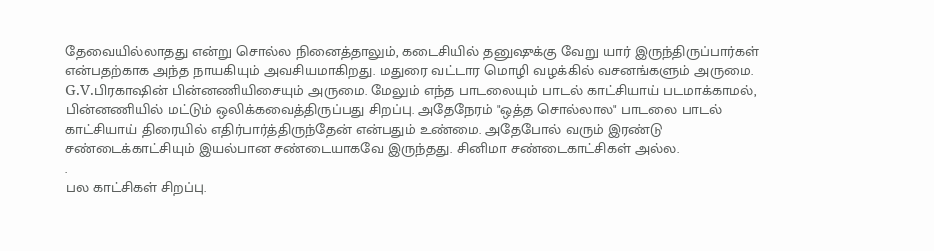தேவையில்லாதது என்று சொல்ல நினைத்தாலும், கடைசியில் தனுஷுக்கு வேறு யார் இருந்திருப்பார்கள் என்பதற்காக அந்த நாயகியும் அவசியமாகிறது. மதுரை வட்டார மொழி வழக்கில் வசனங்களும் அருமை. G.V.பிரகாஷின் பின்னணியிசையும் அருமை. மேலும் எந்த பாடலையும் பாடல் காட்சியாய் படமாக்காமல், பின்னணியில் மட்டும் ஒலிக்கவைத்திருப்பது சிறப்பு. அதேநேரம் "ஒத்த சொல்லால" பாடலை பாடல் காட்சியாய் திரையில் எதிர்பார்த்திருந்தேன் என்பதும் உண்மை. அதேபோல் வரும் இரண்டு சண்டைக்காட்சியும் இயல்பான சண்டையாகவே இருந்தது. சினிமா சண்டைகாட்சிகள் அல்ல.
.
பல காட்சிகள் சிறப்பு.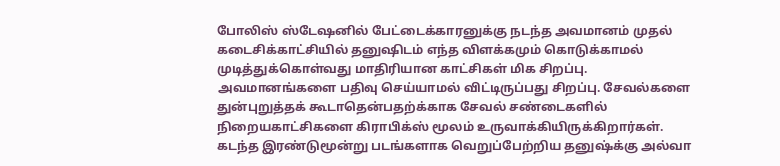போலிஸ் ஸ்டேஷனில் பேட்டைக்காரனுக்கு நடந்த அவமானம் முதல் கடைசிக்காட்சியில் தனுஷிடம் எந்த விளக்கமும் கொடுக்காமல் முடித்துக்கொள்வது மாதிரியான காட்சிகள் மிக சிறப்பு. அவமானங்களை பதிவு செய்யாமல் விட்டிருப்பது சிறப்பு. சேவல்களை துன்புறுத்தக் கூடாதென்பதற்க்காக சேவல் சண்டைகளில் நிறையகாட்சிகளை கிராபிக்ஸ் மூலம் உருவாக்கியிருக்கிறார்கள். கடந்த இரண்டுமூன்று படங்களாக வெறுப்பேற்றிய தனுஷ்க்கு அல்வா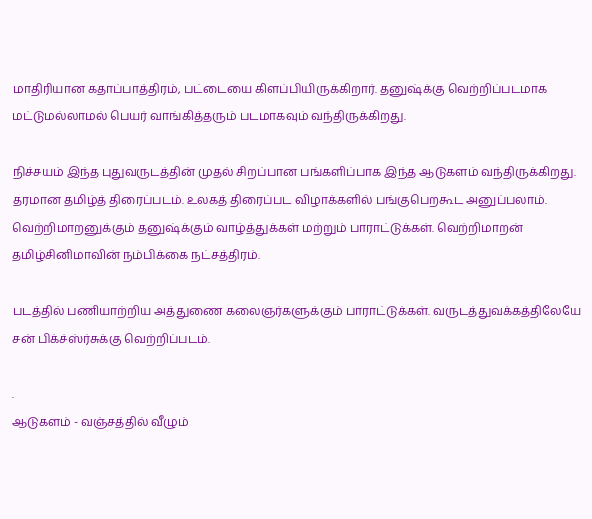மாதிரியான கதாப்பாத்திரம், பட்டையை கிளப்பியிருக்கிறார். தனுஷ்க்கு வெற்றிப்படமாக மட்டுமல்லாமல் பெயர் வாங்கித்தரும் படமாகவும் வந்திருக்கிறது.

நிச்சயம் இந்த புதுவருடத்தின் முதல் சிறப்பான பங்களிப்பாக இந்த ஆடுகளம் வந்திருக்கிறது. தரமான தமிழ்த் திரைப்படம். உலகத் திரைப்பட விழாக்களில் பங்குபெறகூட அனுப்பலாம். வெற்றிமாறனுக்கும் தனுஷ்க்கும் வாழ்த்துக்கள் மற்றும் பாராட்டுக்கள். வெற்றிமாறன் தமிழ்சினிமாவின் நம்பிக்கை நட்சத்திரம்.

படத்தில் பணியாற்றிய அத்துணை கலைஞர்களுக்கும் பாராட்டுக்கள். வருடத்துவக்கத்திலேயே சன் பிக்ச்ஸ்ர்சுக்கு வெற்றிப்படம்.

.
ஆடுகளம் - வஞ்சத்தில் வீழும்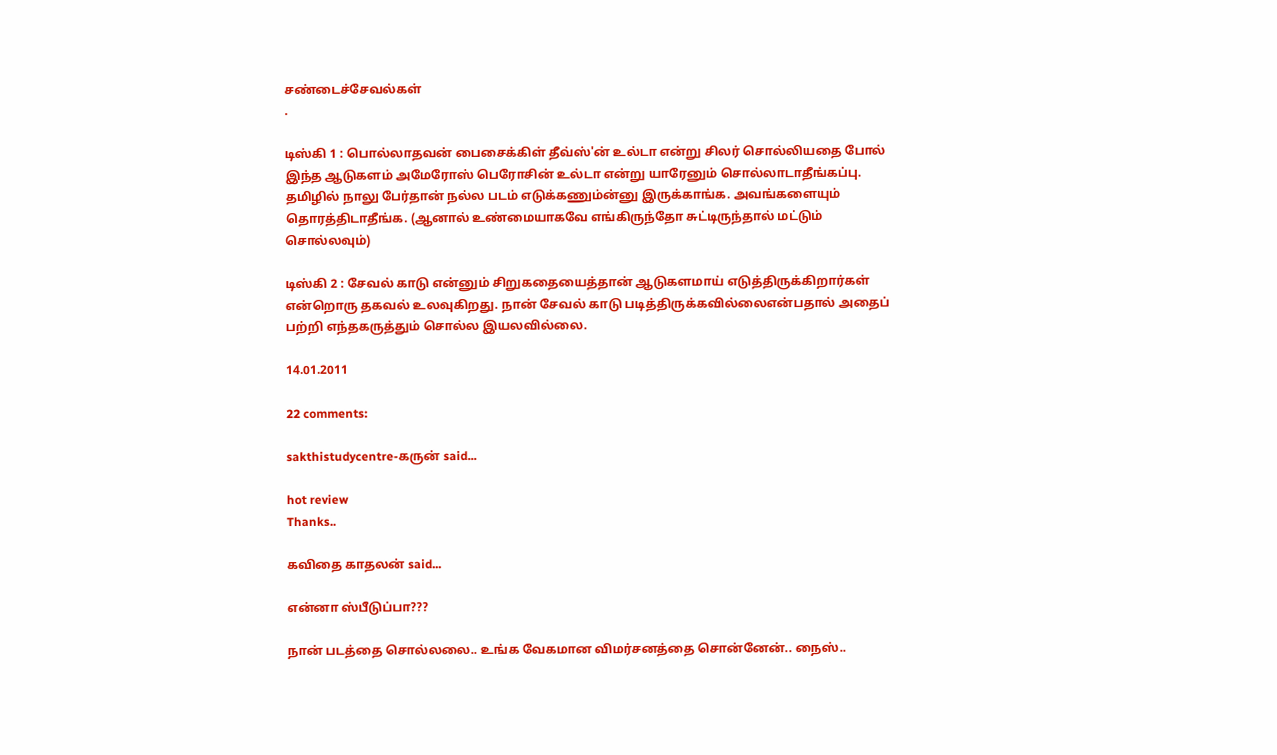சண்டைச்சேவல்கள்
.

டிஸ்கி 1 : பொல்லாதவன் பைசைக்கிள் தீவ்ஸ்'ன் உல்டா என்று சிலர் சொல்லியதை போல் இந்த ஆடுகளம் அமேரோஸ் பெரோசின் உல்டா என்று யாரேனும் சொல்லாடாதீங்கப்பு. தமிழில் நாலு பேர்தான் நல்ல படம் எடுக்கணும்ன்னு இருக்காங்க. அவங்களையும் தொரத்திடாதீங்க. (ஆனால் உண்மையாகவே எங்கிருந்தோ சுட்டிருந்தால் மட்டும் சொல்லவும்)

டிஸ்கி 2 : சேவல் காடு என்னும் சிறுகதையைத்தான் ஆடுகளமாய் எடுத்திருக்கிறார்கள் என்றொரு தகவல் உலவுகிறது. நான் சேவல் காடு படித்திருக்கவில்லைஎன்பதால் அதைப் பற்றி எந்தகருத்தும் சொல்ல இயலவில்லை.

14.01.2011

22 comments:

sakthistudycentre-கருன் said...

hot review
Thanks..

கவிதை காதலன் said...

என்னா ஸ்பீடுப்பா???

நான் படத்தை சொல்லலை.. உங்க வேகமான விமர்சனத்தை சொன்னேன்.. நைஸ்..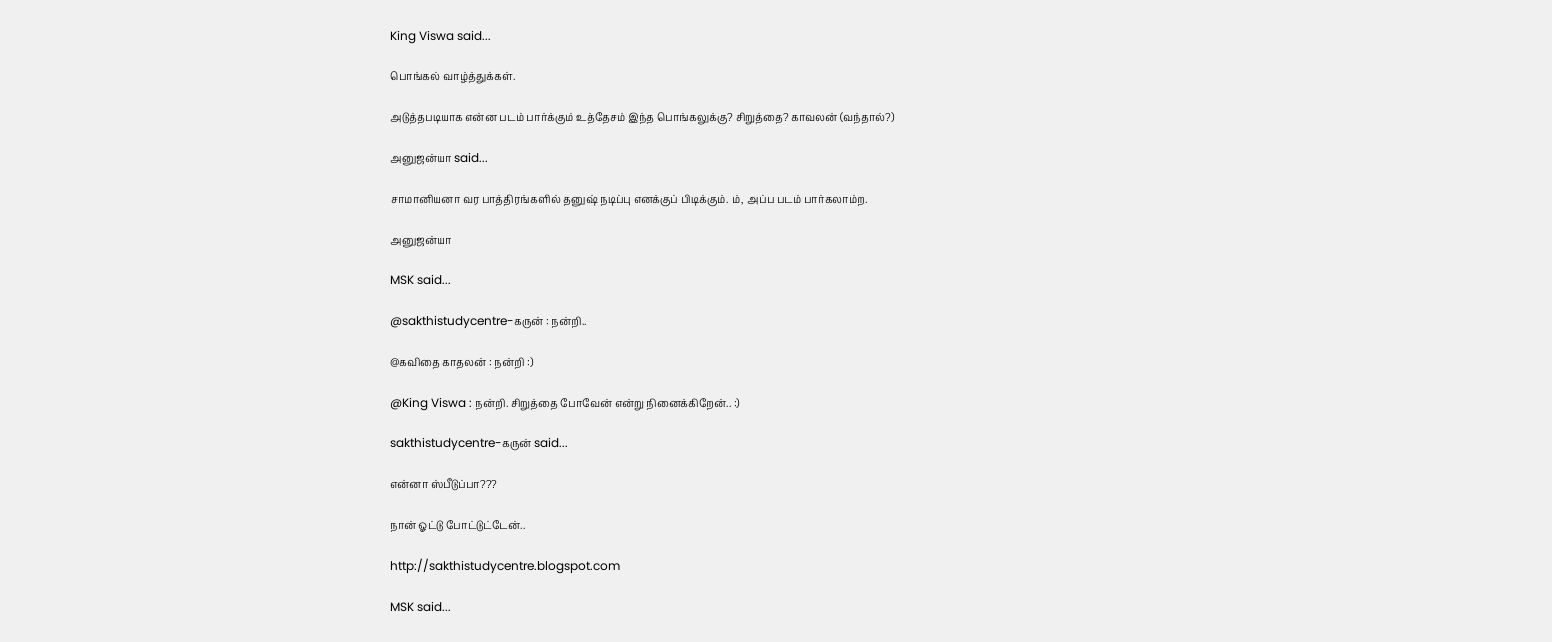King Viswa said...

பொங்கல் வாழ்த்துக்கள்.

அடுத்தபடியாக என்ன படம் பார்க்கும் உத்தேசம் இந்த பொங்கலுக்கு? சிறுத்தை? காவலன் (வந்தால்?)

அனுஜன்யா said...

சாமானியனா வர பாத்திரங்களில் தனுஷ் நடிப்பு எனக்குப் பிடிக்கும். ம், அப்ப படம் பார்கலாம்ற.

அனுஜன்யா

MSK said...

@sakthistudycentre-கருன் : நன்றி..

@கவிதை காதலன் : நன்றி :)

@King Viswa : நன்றி. சிறுத்தை போவேன் என்று நினைக்கிறேன்.. :)

sakthistudycentre-கருன் said...

என்னா ஸ்பீடுப்பா???

நான் ஓட்டு போட்டுட்டேன்..

http://sakthistudycentre.blogspot.com

MSK said...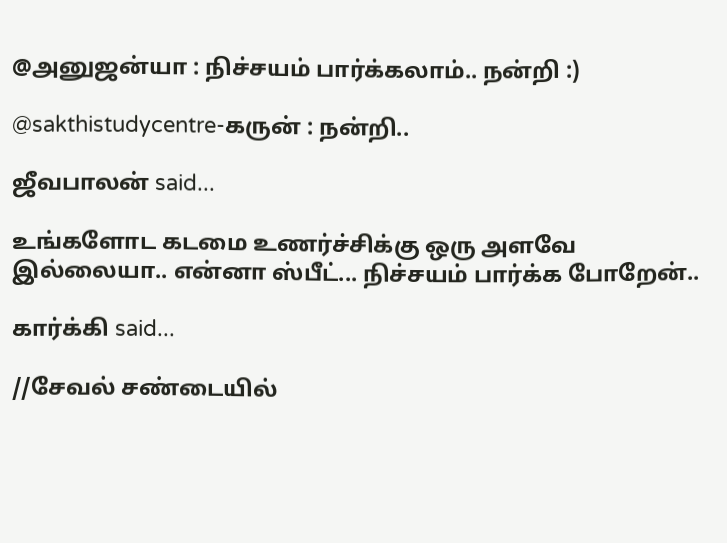@அனுஜன்யா : நிச்சயம் பார்க்கலாம்.. நன்றி :)

@sakthistudycentre-கருன் : நன்றி..

ஜீவபாலன் said...

உங்களோட கடமை உணர்ச்சிக்கு ஒரு அளவே இல்லையா.. என்னா ஸ்பீட்... நிச்சயம் பார்க்க போறேன்..

கார்க்கி said...

//சேவல் சண்டையில்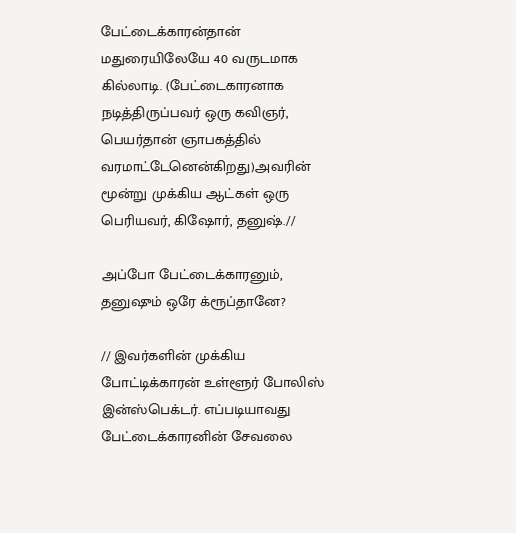பேட்டைக்காரன்தான் மதுரையிலேயே 40 வருடமாக கில்லாடி. (பேட்டைகாரனாக நடித்திருப்பவர் ஒரு கவிஞர், பெயர்தான் ஞாபகத்தில் வரமாட்டேனென்கிறது)அவரின் மூன்று முக்கிய ஆட்கள் ஒரு பெரியவர், கிஷோர், தனுஷ்.//

அப்போ பேட்டைக்காரனும், தனுஷும் ஒரே க்ரூப்தானே?

// இவர்களின் முக்கிய போட்டிக்காரன் உள்ளூர் போலிஸ் இன்ஸ்பெக்டர். எப்படியாவது பேட்டைக்காரனின் சேவலை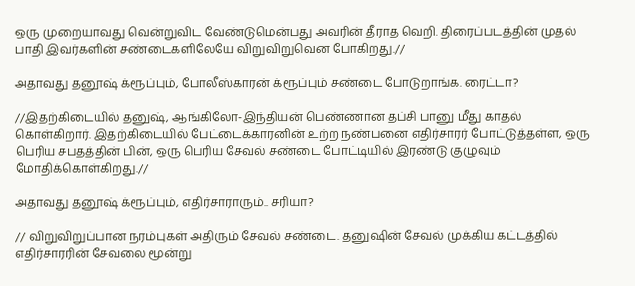ஒரு முறையாவது வென்றுவிட வேண்டுமென்பது அவரின் தீராத வெறி. திரைப்படத்தின் முதல் பாதி இவர்களின் சண்டைகளிலேயே விறுவிறுவென போகிறது.//

அதாவது தனூஷ் க்ரூப்பும், போலீஸ்காரன் க்ரூப்பும் சண்டை போடுறாங்க. ரைட்டா?

//இதற்கிடையில் தனுஷ், ஆங்கிலோ-இந்தியன் பெண்ணான தப்சி பானு மீது காதல் கொள்கிறார். இதற்கிடையில் பேட்டைக்காரனின் உற்ற நண்பனை எதிர்சாரர் போட்டுத்தள்ள, ஒரு பெரிய சபதத்தின் பின், ஒரு பெரிய சேவல் சண்டை போட்டியில் இரண்டு குழுவும் மோதிக்கொள்கிறது.//

அதாவது தனூஷ் க்ரூப்பும், எதிர்சாராரும்.. சரியா?

// விறுவிறுப்பான நரம்புகள் அதிரும் சேவல் சண்டை. தனுஷின் சேவல் முக்கிய கட்டத்தில் எதிர்சாரரின் சேவலை மூன்று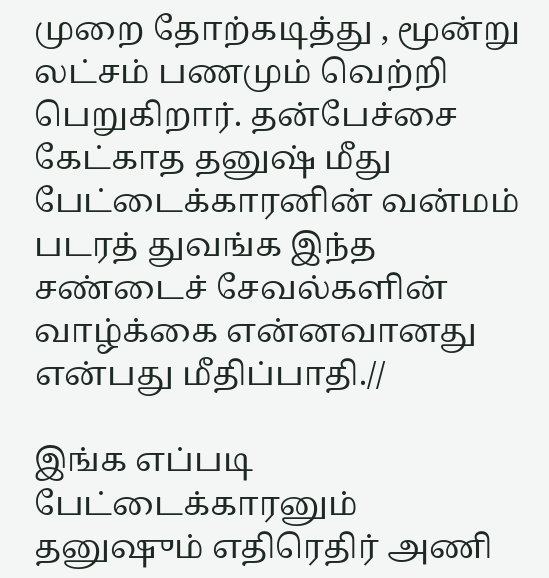முறை தோற்கடித்து , மூன்று லட்சம் பணமும் வெற்றி பெறுகிறார். தன்பேச்சை கேட்காத தனுஷ் மீது பேட்டைக்காரனின் வன்மம் படரத் துவங்க இந்த சண்டைச் சேவல்களின் வாழ்க்கை என்னவானது என்பது மீதிப்பாதி.//

இங்க எப்படி பேட்டைக்காரனும் தனுஷும் எதிரெதிர் அணி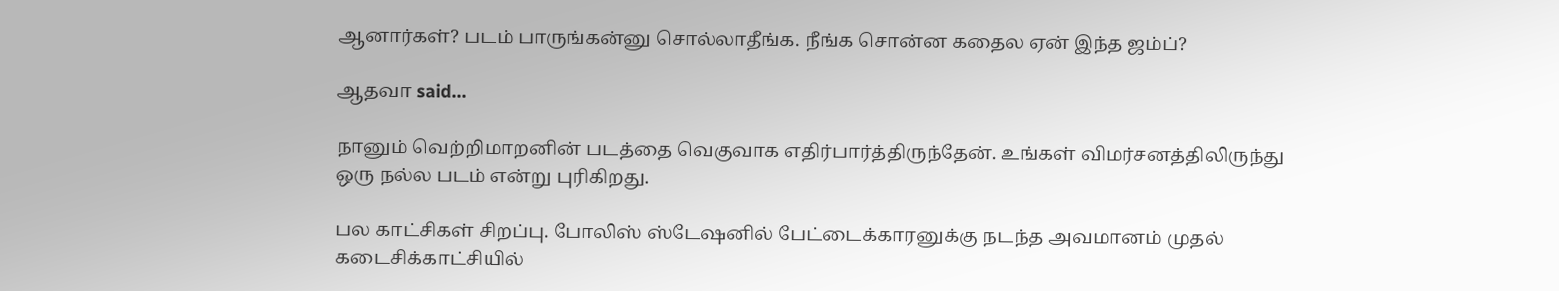ஆனார்கள்? படம் பாருங்கன்னு சொல்லாதீங்க. நீங்க சொன்ன கதைல ஏன் இந்த ஜம்ப்?

ஆதவா said...

நானும் வெற்றிமாறனின் படத்தை வெகுவாக எதிர்பார்த்திருந்தேன். உங்கள் விமர்சனத்திலிருந்து ஒரு நல்ல படம் என்று புரிகிறது.

பல காட்சிகள் சிறப்பு. போலிஸ் ஸ்டேஷனில் பேட்டைக்காரனுக்கு நடந்த அவமானம் முதல் கடைசிக்காட்சியில்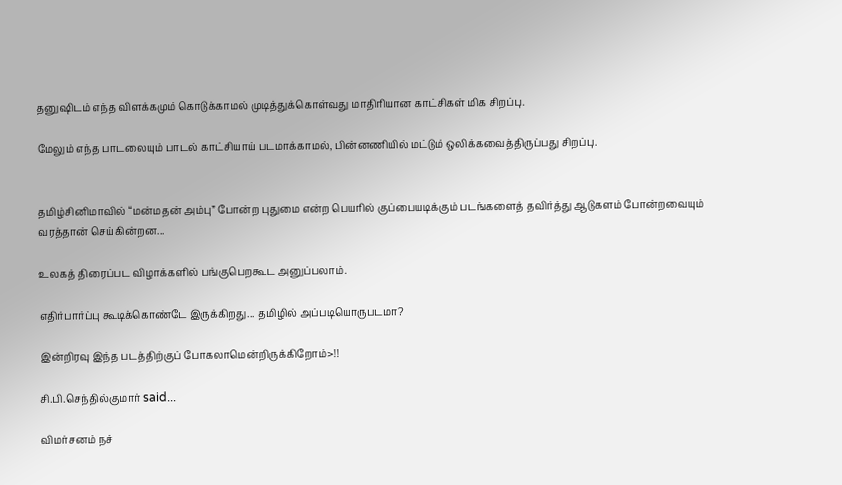தனுஷிடம் எந்த விளக்கமும் கொடுக்காமல் முடித்துக்கொள்வது மாதிரியான காட்சிகள் மிக சிறப்பு.

மேலும் எந்த பாடலையும் பாடல் காட்சியாய் படமாக்காமல், பின்னணியில் மட்டும் ஒலிக்கவைத்திருப்பது சிறப்பு.


தமிழ்சினிமாவில் “மன்மதன் அம்பு” போன்ற புதுமை என்ற பெயரில் குப்பையடிக்கும் படங்களைத் தவிர்த்து ஆடுகளம் போன்றவையும் வரத்தான் செய்கின்றன...

உலகத் திரைப்பட விழாக்களில் பங்குபெறகூட அனுப்பலாம்.

எதிர்பார்ப்பு கூடிக்கொண்டே இருக்கிறது... தமிழில் அப்படியொருபடமா?

இன்றிரவு இந்த படத்திற்குப் போகலாமென்றிருக்கிறோம்>!!

சி.பி.செந்தில்குமார் said...

விமர்சனம் நச்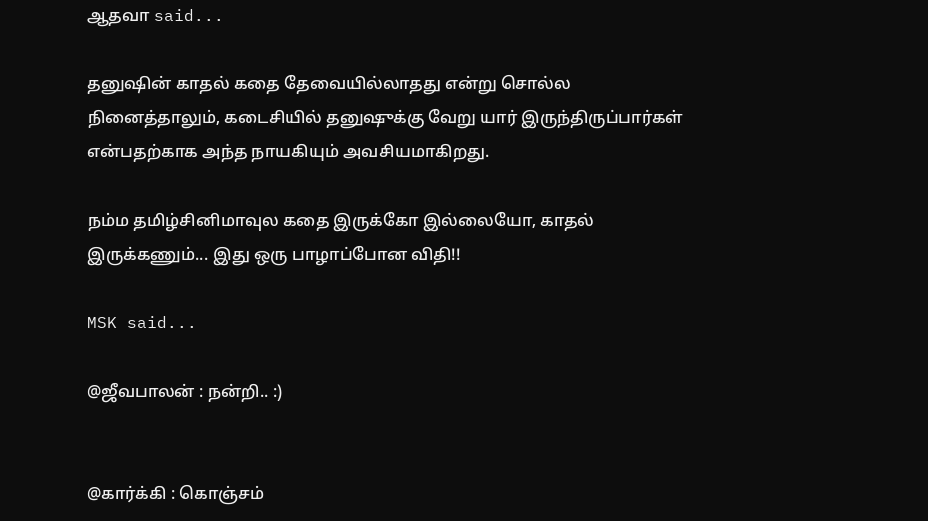ஆதவா said...

தனுஷின் காதல் கதை தேவையில்லாதது என்று சொல்ல நினைத்தாலும், கடைசியில் தனுஷுக்கு வேறு யார் இருந்திருப்பார்கள் என்பதற்காக அந்த நாயகியும் அவசியமாகிறது.

நம்ம தமிழ்சினிமாவுல கதை இருக்கோ இல்லையோ, காதல் இருக்கணும்... இது ஒரு பாழாப்போன விதி!!

MSK said...

@ஜீவபாலன் : நன்றி.. :)


@கார்க்கி : கொஞ்சம்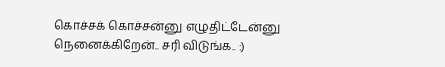கொச்சக் கொச்சன்னு எழுதிட்டேன்னு நெனைக்கிறேன்.. சரி விடுங்க.. :)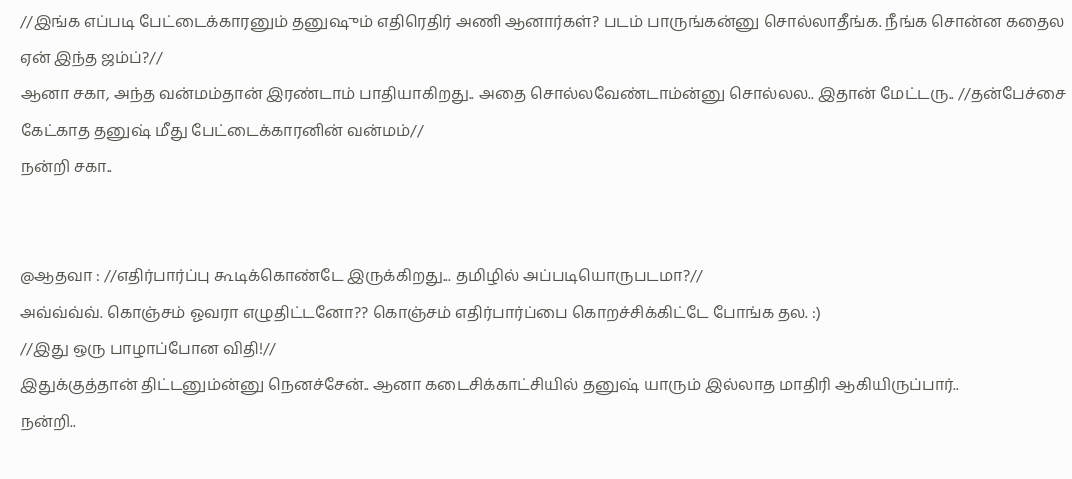//இங்க எப்படி பேட்டைக்காரனும் தனுஷும் எதிரெதிர் அணி ஆனார்கள்? படம் பாருங்கன்னு சொல்லாதீங்க. நீங்க சொன்ன கதைல ஏன் இந்த ஜம்ப்?//
ஆனா சகா, அந்த வன்மம்தான் இரண்டாம் பாதியாகிறது.. அதை சொல்லவேண்டாம்ன்னு சொல்லல.. இதான் மேட்டரு.. //தன்பேச்சை கேட்காத தனுஷ் மீது பேட்டைக்காரனின் வன்மம்//
நன்றி சகா..


@ஆதவா : //எதிர்பார்ப்பு கூடிக்கொண்டே இருக்கிறது... தமிழில் அப்படியொருபடமா?//
அவ்வ்வ்வ். கொஞ்சம் ஓவரா எழுதிட்டனோ?? கொஞ்சம் எதிர்பார்ப்பை கொறச்சிக்கிட்டே போங்க தல. :)
//இது ஒரு பாழாப்போன விதி!//
இதுக்குத்தான் திட்டனும்ன்னு நெனச்சேன்.. ஆனா கடைசிக்காட்சியில் தனுஷ் யாரும் இல்லாத மாதிரி ஆகியிருப்பார்..
நன்றி..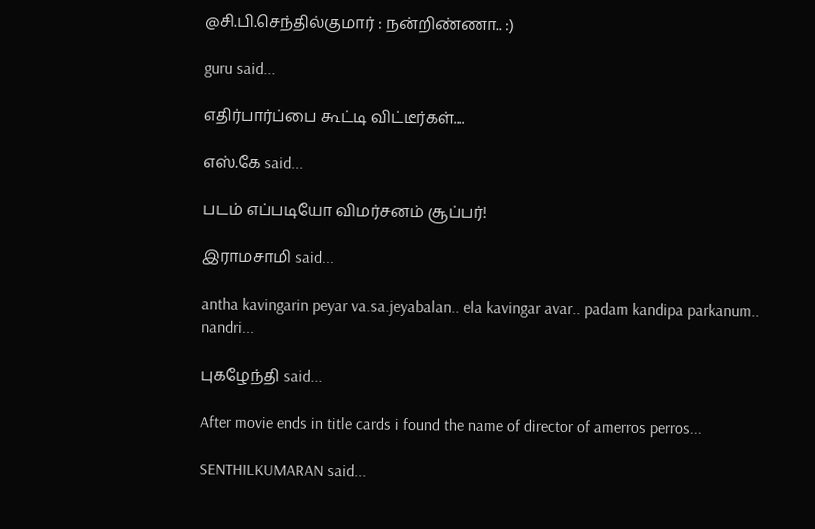@சி.பி.செந்தில்குமார் : நன்றிண்ணா.. :)

guru said...

எதிர்பார்ப்பை கூட்டி விட்டீர்கள்....

எஸ்.கே said...

படம் எப்படியோ விமர்சனம் சூப்பர்!

இராமசாமி said...

antha kavingarin peyar va.sa.jeyabalan.. ela kavingar avar.. padam kandipa parkanum.. nandri...

புகழேந்தி said...

After movie ends in title cards i found the name of director of amerros perros...

SENTHILKUMARAN said...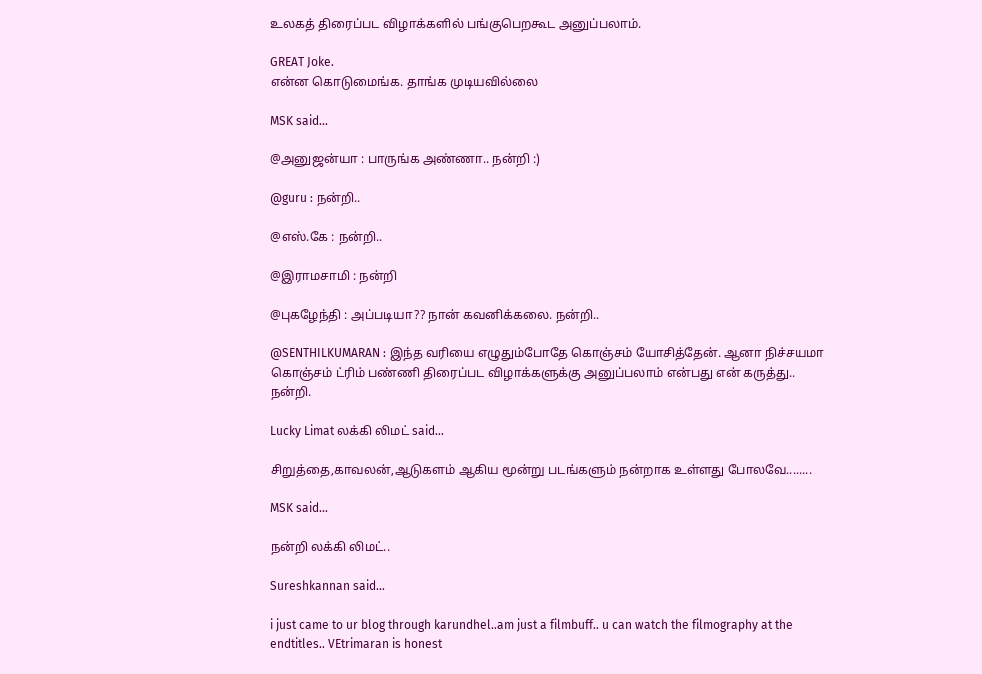உலகத் திரைப்பட விழாக்களில் பங்குபெறகூட அனுப்பலாம்.

GREAT Joke.
என்ன கொடுமைங்க. தாங்க முடியவில்லை

MSK said...

@அனுஜன்யா : பாருங்க அண்ணா.. நன்றி :)

@guru : நன்றி..

@எஸ்.கே : நன்றி..

@இராமசாமி : நன்றி

@புகழேந்தி : அப்படியா?? நான் கவனிக்கலை. நன்றி..

@SENTHILKUMARAN : இந்த வரியை எழுதும்போதே கொஞ்சம் யோசித்தேன். ஆனா நிச்சயமா கொஞ்சம் ட்ரிம் பண்ணி திரைப்பட விழாக்களுக்கு அனுப்பலாம் என்பது என் கருத்து.. நன்றி.

Lucky Limat லக்கி லிமட் said...

சிறுத்தை,காவலன்,ஆடுகளம் ஆகிய மூன்று படங்களும் நன்றாக உள்ளது போலவே........

MSK said...

நன்றி லக்கி லிமட்..

Sureshkannan said...

i just came to ur blog through karundhel..am just a filmbuff.. u can watch the filmography at the endtitles.. VEtrimaran is honest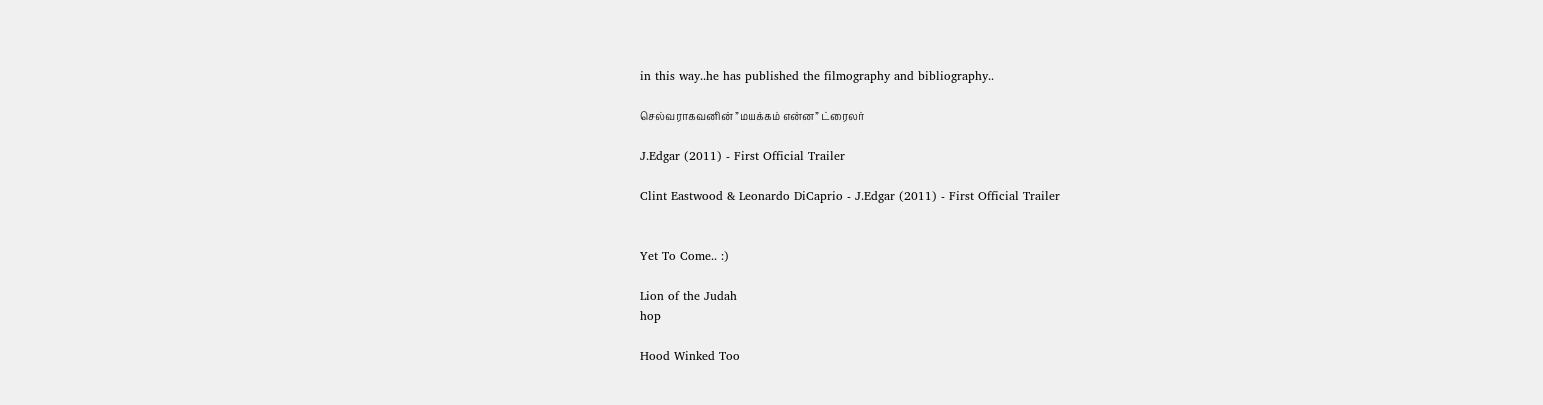in this way..he has published the filmography and bibliography..

செல்வராகவனின் ”மயக்கம் என்ன” ட்ரைலர்

J.Edgar (2011) - First Official Trailer

Clint Eastwood & Leonardo DiCaprio - J.Edgar (2011) - First Official Trailer


Yet To Come.. :)

Lion of the Judah
hop

Hood Winked Too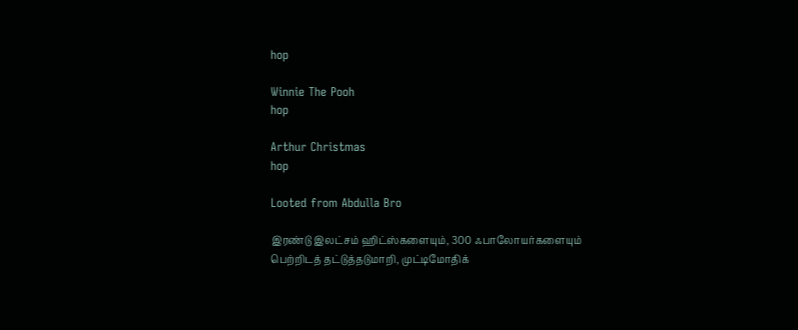hop

Winnie The Pooh
hop

Arthur Christmas
hop

Looted from Abdulla Bro

இரண்டு இலட்சம் ஹிட்ஸ்களையும், 300 ஃபாலோயர்களையும் பெற்றிடத் தட்டுத்தடுமாறி, முட்டிமோதிக்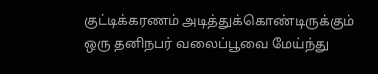குட்டிக்கரணம் அடித்துக்கொண்டிருக்கும் ஒரு தனிநபர் வலைப்பூவை மேய்ந்து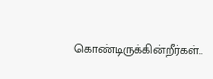கொண்டிருக்கின்றீர்கள்..